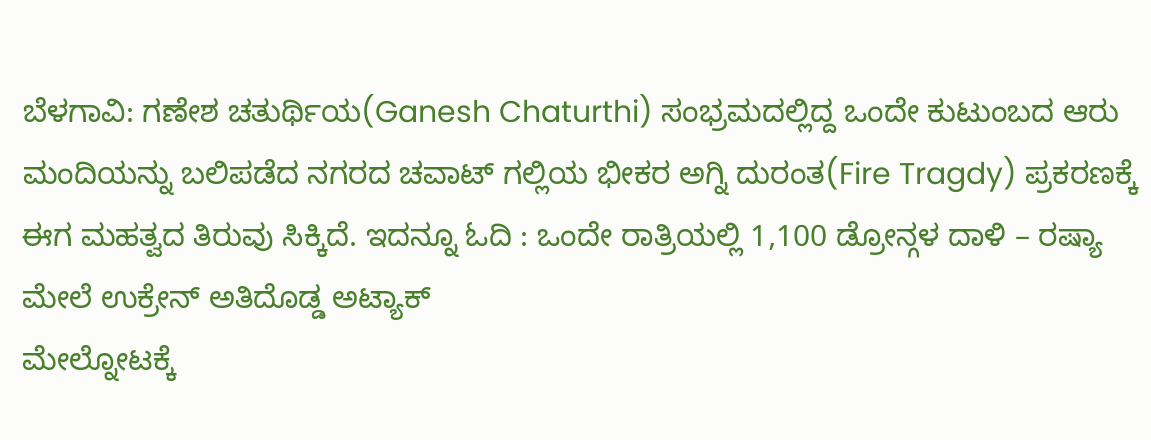ಬೆಳಗಾವಿ: ಗಣೇಶ ಚತುರ್ಥಿಯ(Ganesh Chaturthi) ಸಂಭ್ರಮದಲ್ಲಿದ್ದ ಒಂದೇ ಕುಟುಂಬದ ಆರು ಮಂದಿಯನ್ನು ಬಲಿಪಡೆದ ನಗರದ ಚವಾಟ್ ಗಲ್ಲಿಯ ಭೀಕರ ಅಗ್ನಿ ದುರಂತ(Fire Tragdy) ಪ್ರಕರಣಕ್ಕೆ ಈಗ ಮಹತ್ವದ ತಿರುವು ಸಿಕ್ಕಿದೆ. ಇದನ್ನೂ ಓದಿ : ಒಂದೇ ರಾತ್ರಿಯಲ್ಲಿ 1,100 ಡ್ರೋನ್ಗಳ ದಾಳಿ – ರಷ್ಯಾ ಮೇಲೆ ಉಕ್ರೇನ್ ಅತಿದೊಡ್ಡ ಅಟ್ಯಾಕ್
ಮೇಲ್ನೋಟಕ್ಕೆ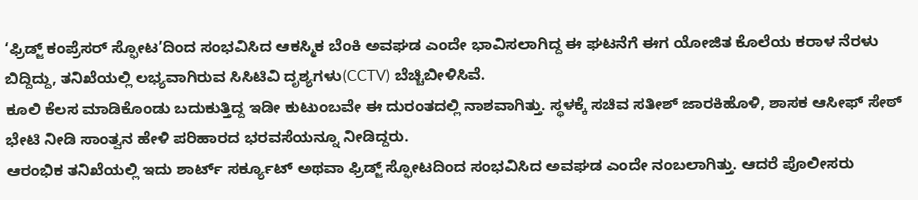‘ಫ್ರಿಡ್ಜ್ ಕಂಪ್ರೆಸರ್ ಸ್ಫೋಟ’ದಿಂದ ಸಂಭವಿಸಿದ ಆಕಸ್ಮಿಕ ಬೆಂಕಿ ಅವಘಡ ಎಂದೇ ಭಾವಿಸಲಾಗಿದ್ದ ಈ ಘಟನೆಗೆ ಈಗ ಯೋಜಿತ ಕೊಲೆಯ ಕರಾಳ ನೆರಳು ಬಿದ್ದಿದ್ದು, ತನಿಖೆಯಲ್ಲಿ ಲಭ್ಯವಾಗಿರುವ ಸಿಸಿಟಿವಿ ದೃಶ್ಯಗಳು(CCTV) ಬೆಚ್ಚಿಬೀಳಿಸಿವೆ.
ಕೂಲಿ ಕೆಲಸ ಮಾಡಿಕೊಂಡು ಬದುಕುತ್ತಿದ್ದ ಇಡೀ ಕುಟುಂಬವೇ ಈ ದುರಂತದಲ್ಲಿ ನಾಶವಾಗಿತ್ತು. ಸ್ಥಳಕ್ಕೆ ಸಚಿವ ಸತೀಶ್ ಜಾರಕಿಹೊಳಿ, ಶಾಸಕ ಆಸೀಫ್ ಸೇಠ್ ಭೇಟಿ ನೀಡಿ ಸಾಂತ್ವನ ಹೇಳಿ ಪರಿಹಾರದ ಭರವಸೆಯನ್ನೂ ನೀಡಿದ್ದರು.
ಆರಂಭಿಕ ತನಿಖೆಯಲ್ಲಿ ಇದು ಶಾರ್ಟ್ ಸರ್ಕ್ಯೂಟ್ ಅಥವಾ ಫ್ರಿಡ್ಜ್ ಸ್ಫೋಟದಿಂದ ಸಂಭವಿಸಿದ ಅವಘಡ ಎಂದೇ ನಂಬಲಾಗಿತ್ತು. ಆದರೆ ಪೊಲೀಸರು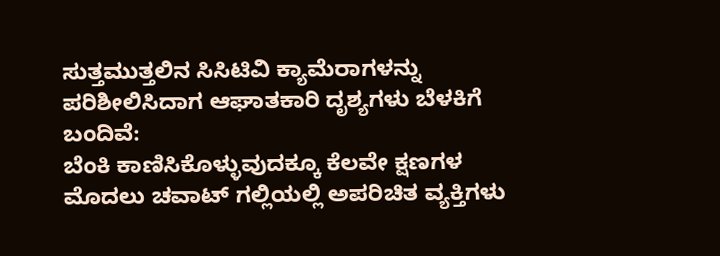ಸುತ್ತಮುತ್ತಲಿನ ಸಿಸಿಟಿವಿ ಕ್ಯಾಮೆರಾಗಳನ್ನು ಪರಿಶೀಲಿಸಿದಾಗ ಆಘಾತಕಾರಿ ದೃಶ್ಯಗಳು ಬೆಳಕಿಗೆ ಬಂದಿವೆ:
ಬೆಂಕಿ ಕಾಣಿಸಿಕೊಳ್ಳುವುದಕ್ಕೂ ಕೆಲವೇ ಕ್ಷಣಗಳ ಮೊದಲು ಚವಾಟ್ ಗಲ್ಲಿಯಲ್ಲಿ ಅಪರಿಚಿತ ವ್ಯಕ್ತಿಗಳು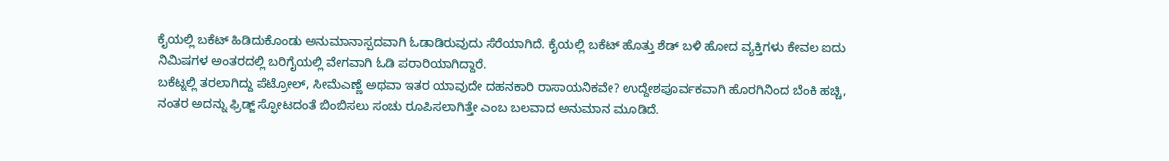ಕೈಯಲ್ಲಿ ಬಕೆಟ್ ಹಿಡಿದುಕೊಂಡು ಅನುಮಾನಾಸ್ಪದವಾಗಿ ಓಡಾಡಿರುವುದು ಸೆರೆಯಾಗಿದೆ. ಕೈಯಲ್ಲಿ ಬಕೆಟ್ ಹೊತ್ತು ಶೆಡ್ ಬಳಿ ಹೋದ ವ್ಯಕ್ತಿಗಳು ಕೇವಲ ಐದು ನಿಮಿಷಗಳ ಅಂತರದಲ್ಲಿ ಬರಿಗೈಯಲ್ಲಿ ವೇಗವಾಗಿ ಓಡಿ ಪರಾರಿಯಾಗಿದ್ದಾರೆ.
ಬಕೆಟ್ನಲ್ಲಿ ತರಲಾಗಿದ್ದು ಪೆಟ್ರೋಲ್, ಸೀಮೆಎಣ್ಣೆ ಅಥವಾ ಇತರ ಯಾವುದೇ ದಹನಕಾರಿ ರಾಸಾಯನಿಕವೇ? ಉದ್ದೇಶಪೂರ್ವಕವಾಗಿ ಹೊರಗಿನಿಂದ ಬೆಂಕಿ ಹಚ್ಚಿ, ನಂತರ ಅದನ್ನು ಫ್ರಿಡ್ಜ್ ಸ್ಫೋಟದಂತೆ ಬಿಂಬಿಸಲು ಸಂಚು ರೂಪಿಸಲಾಗಿತ್ತೇ ಎಂಬ ಬಲವಾದ ಅನುಮಾನ ಮೂಡಿದೆ.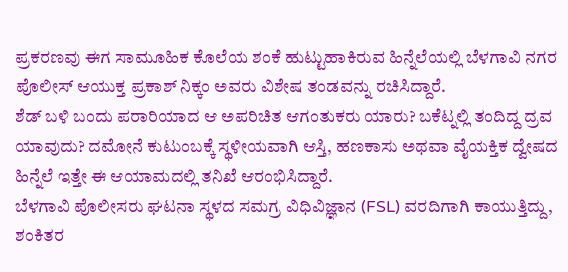ಪ್ರಕರಣವು ಈಗ ಸಾಮೂಹಿಕ ಕೊಲೆಯ ಶಂಕೆ ಹುಟ್ಟುಹಾಕಿರುವ ಹಿನ್ನೆಲೆಯಲ್ಲಿ ಬೆಳಗಾವಿ ನಗರ ಪೊಲೀಸ್ ಆಯುಕ್ತ ಪ್ರಕಾಶ್ ನಿಕ್ಕಂ ಅವರು ವಿಶೇಷ ತಂಡವನ್ನು ರಚಿಸಿದ್ದಾರೆ.
ಶೆಡ್ ಬಳಿ ಬಂದು ಪರಾರಿಯಾದ ಆ ಅಪರಿಚಿತ ಆಗಂತುಕರು ಯಾರು? ಬಕೆಟ್ನಲ್ಲಿ ತಂದಿದ್ದ ದ್ರವ ಯಾವುದು? ದಮೋನೆ ಕುಟುಂಬಕ್ಕೆ ಸ್ಥಳೀಯವಾಗಿ ಆಸ್ತಿ, ಹಣಕಾಸು ಅಥವಾ ವೈಯಕ್ತಿಕ ದ್ವೇಷದ ಹಿನ್ನೆಲೆ ಇತ್ತೇ ಈ ಆಯಾಮದಲ್ಲಿ ತನಿಖೆ ಆರಂಭಿಸಿದ್ದಾರೆ.
ಬೆಳಗಾವಿ ಪೊಲೀಸರು ಘಟನಾ ಸ್ಥಳದ ಸಮಗ್ರ ವಿಧಿವಿಜ್ಞಾನ (FSL) ವರದಿಗಾಗಿ ಕಾಯುತ್ತಿದ್ದು, ಶಂಕಿತರ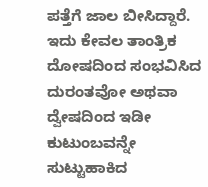ಪತ್ತೆಗೆ ಜಾಲ ಬೀಸಿದ್ದಾರೆ. ಇದು ಕೇವಲ ತಾಂತ್ರಿಕ ದೋಷದಿಂದ ಸಂಭವಿಸಿದ ದುರಂತವೋ ಅಥವಾ ದ್ವೇಷದಿಂದ ಇಡೀ ಕುಟುಂಬವನ್ನೇ ಸುಟ್ಟುಹಾಕಿದ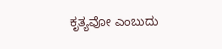ಕೃತ್ಯವೋ ಎಂಬುದು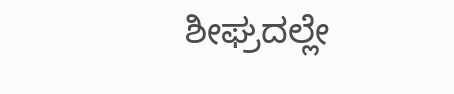ಶೀಘ್ರದಲ್ಲೇ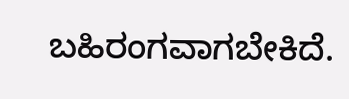ಬಹಿರಂಗವಾಗಬೇಕಿದೆ.